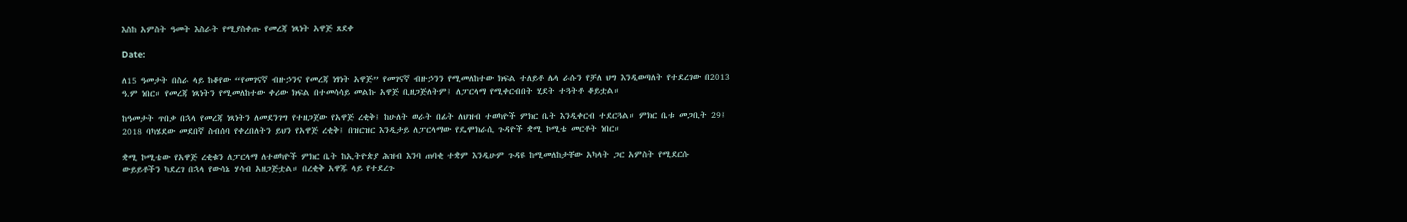እስከ አምስት ዓመት እስራት የሚያስቀጡ የመረጃ ነጻነት አዋጅ ጸደቀ

Date:

ለ15 ዓመታት በስራ ላይ ከቆየው “የመገናኛ ብዙኃንና የመረጃ ነፃነት አዋጅ” የመገናኛ ብዙኃንን የሚመለከተው ክፍል ተለይቶ ሌላ ራሱን የቻለ ህግ እንዲወጣለት የተደረገው በ2013 ዓ.ም ነበር። የመረጃ ነጻነትን የሚመለከተው ቀሪው ክፍል በተመሳሳይ መልኩ አዋጅ ቢዘጋጅለትም፤ ለፓርላማ የሚቀርብበት ሂደት ተጓትቶ ቆይቷል።

ከዓመታት ጥበቃ በኋላ የመረጃ ነጻነትን ለመደንገግ የተዘጋጀው የአዋጅ ረቂቅ፤ ከሁለት ወራት በፊት ለህዝብ ተወካዮች ምክር ቤት እንዲቀርብ ተደርጓል። ምክር ቤቱ መጋቢት 29፤ 2018 ባካሄደው መደበኛ ስብሰባ የቀረበለትን ይህን የአዋጅ ረቂቅ፤ በዝርዝር እንዲታይ ለፓርላማው የዴሞክራሲ ጉዳዮች ቋሚ ኮሚቴ መርቶት ነበር።

ቋሚ ኮሚቴው የአዋጅ ረቂቁን ለፓርላማ ለተወካዮች ምክር ቤት ከኢትዮጵያ ሕዝብ እንባ ጠባቂ ተቋም እንዲሁም ጉዳዩ ከሚመለከታቸው አካላት ጋር አምስት የሚደርሱ ውይይቶችን ካደረገ በኋላ የውሳኔ ሃሳብ አዘጋጅቷል። በረቂቅ አዋጁ ላይ የተደረጉ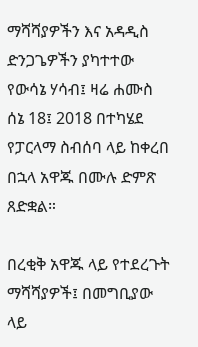ማሻሻያዎችን እና አዳዲስ ድንጋጌዎችን ያካተተው የውሳኔ ሃሳብ፤ ዛሬ ሐሙስ ሰኔ 18፤ 2018 በተካሄደ የፓርላማ ስብሰባ ላይ ከቀረበ በኋላ አዋጁ በሙሉ ድምጽ ጸድቋል።

በረቂቅ አዋጁ ላይ የተደረጉት ማሻሻያዎች፤ በመግቢያው ላይ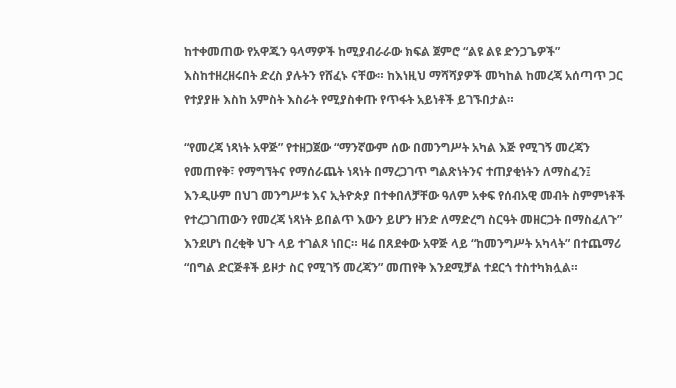ከተቀመጠው የአዋጁን ዓላማዎች ከሚያብራራው ክፍል ጀምሮ “ልዩ ልዩ ድንጋጌዎች” እስከተዘረዘሩበት ድረስ ያሉትን የሸፈኑ ናቸው። ከእነዚህ ማሻሻያዎች መካከል ከመረጃ አሰጣጥ ጋር የተያያዙ እስከ አምስት እስራት የሚያስቀጡ የጥፋት አይነቶች ይገኙበታል።

“የመረጃ ነጻነት አዋጅ” የተዘጋጀው “ማንኛውም ሰው በመንግሥት አካል እጅ የሚገኝ መረጃን የመጠየቅ፣ የማግኘትና የማሰራጨት ነጻነት በማረጋገጥ ግልጽነትንና ተጠያቂነትን ለማስፈን፤ እንዲሁም በህገ መንግሥቱ እና ኢትዮጵያ በተቀበለቻቸው ዓለም አቀፍ የሰብአዊ መብት ስምምነቶች የተረጋገጠውን የመረጃ ነጻነት ይበልጥ እውን ይሆን ዘንድ ለማድረግ ስርዓት መዘርጋት በማስፈለጉ” እንደሆነ በረቂቅ ህጉ ላይ ተገልጾ ነበር። ዛሬ በጸደቀው አዋጅ ላይ “ከመንግሥት አካላት” በተጨማሪ “በግል ድርጅቶች ይዞታ ስር የሚገኝ መረጃን” መጠየቅ እንደሚቻል ተደርጎ ተስተካክሏል።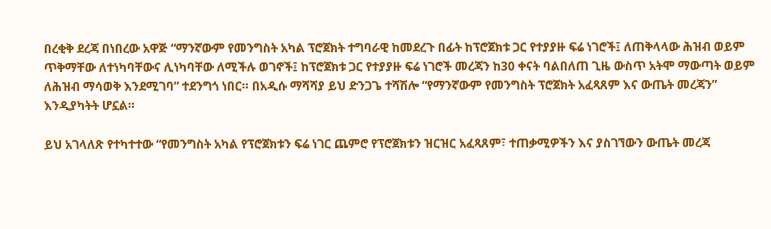በረቂቅ ደረጃ በነበረው አዋጅ “ማንኛውም የመንግስት አካል ፕሮጀክት ተግባራዊ ከመደረጉ በፊት ከፕሮጀክቱ ጋር የተያያዙ ፍሬ ነገሮች፤ ለጠቅላላው ሕዝብ ወይም ጥቅማቸው ለተነካባቸውና ሊነካባቸው ለሚችሉ ወገኖች፤ ከፕሮጀክቱ ጋር የተያያዙ ፍሬ ነገሮች መረጃን ከ30 ቀናት ባልበለጠ ጊዜ ውስጥ አትሞ ማውጣት ወይም ለሕዝብ ማሳወቅ እንደሚገባ” ተደንግጎ ነበር። በአዲሱ ማሻሻያ ይህ ድንጋጌ ተሻሽሎ “የማንኛውም የመንግስት ፕሮጀክት አፈጻጸም እና ውጤት መረጃን” እንዲያካትት ሆኗል።

ይህ አገላለጽ የተካተተው “የመንግስት አካል የፕሮጀክቱን ፍሬ ነገር ጨምሮ የፕሮጀክቱን ዝርዝር አፈጻጸም፣ ተጠቃሚዎችን እና ያስገኘውን ውጤት መረጃ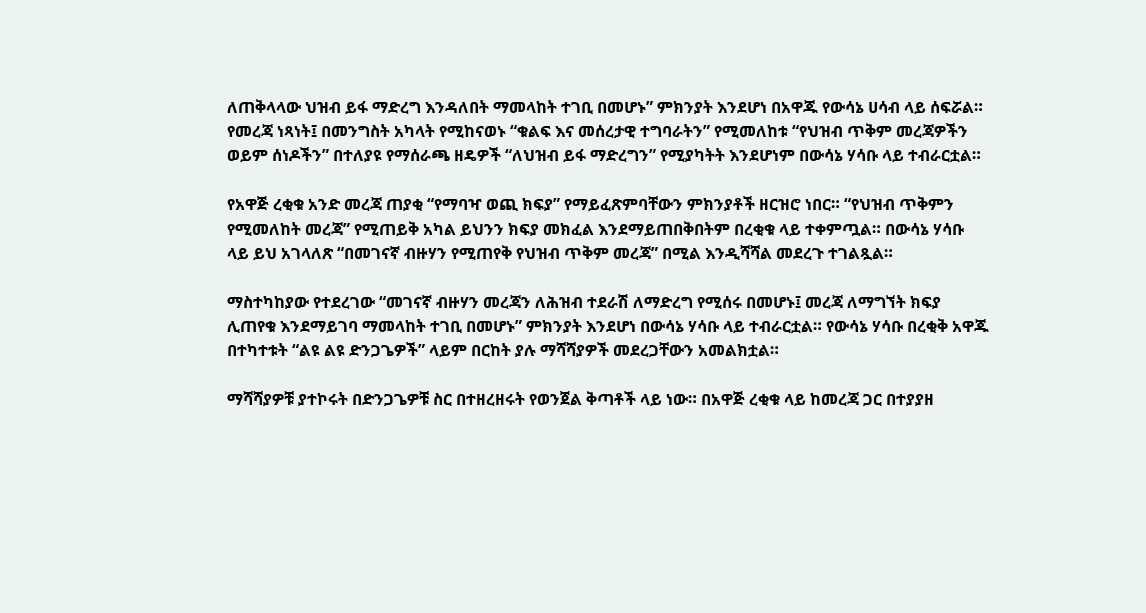ለጠቅላላው ህዝብ ይፋ ማድረግ እንዳለበት ማመላከት ተገቢ በመሆኑ” ምክንያት እንደሆነ በአዋጁ የውሳኔ ሀሳብ ላይ ሰፍሯል። የመረጃ ነጻነት፤ በመንግስት አካላት የሚከናወኑ “ቁልፍ እና መሰረታዊ ተግባራትን” የሚመለከቱ “የህዝብ ጥቅም መረጃዎችን ወይም ሰነዶችን” በተለያዩ የማሰራጫ ዘዴዎች “ለህዝብ ይፋ ማድረግን” የሚያካትት እንደሆነም በውሳኔ ሃሳቡ ላይ ተብራርቷል።

የአዋጅ ረቂቁ አንድ መረጃ ጠያቂ “የማባዣ ወጪ ክፍያ” የማይፈጽምባቸውን ምክንያቶች ዘርዝሮ ነበር። “የህዝብ ጥቅምን የሚመለከት መረጃ” የሚጠይቅ አካል ይህንን ክፍያ መክፈል እንደማይጠበቅበትም በረቂቁ ላይ ተቀምጧል። በውሳኔ ሃሳቡ ላይ ይህ አገላለጽ “በመገናኛ ብዙሃን የሚጠየቅ የህዝብ ጥቅም መረጃ” በሚል እንዲሻሻል መደረጉ ተገልጿል።

ማስተካከያው የተደረገው “መገናኛ ብዙሃን መረጃን ለሕዝብ ተደራሽ ለማድረግ የሚሰሩ በመሆኑ፤ መረጃ ለማግኘት ክፍያ ሊጠየቁ እንደማይገባ ማመላከት ተገቢ በመሆኑ” ምክንያት እንደሆነ በውሳኔ ሃሳቡ ላይ ተብራርቷል። የውሳኔ ሃሳቡ በረቂቅ አዋጁ በተካተቱት “ልዩ ልዩ ድንጋጌዎች” ላይም በርከት ያሉ ማሻሻያዎች መደረጋቸውን አመልክቷል።

ማሻሻያዎቹ ያተኮሩት በድንጋጌዎቹ ስር በተዘረዘሩት የወንጀል ቅጣቶች ላይ ነው። በአዋጅ ረቂቁ ላይ ከመረጃ ጋር በተያያዘ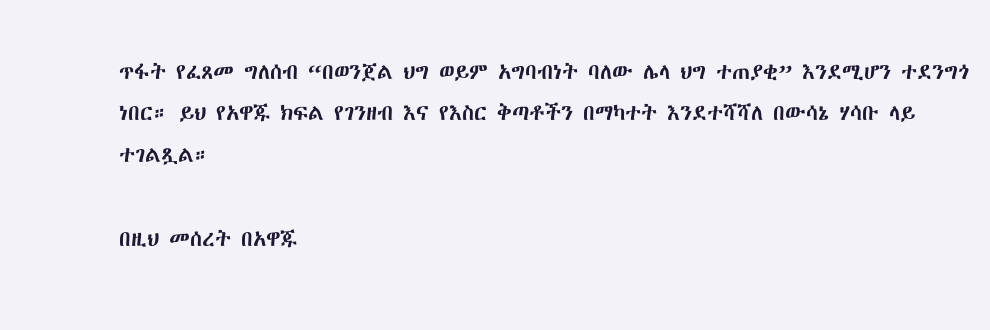ጥፋት የፈጸመ ግለሰብ “በወንጀል ህግ ወይም አግባብነት ባለው ሌላ ህግ ተጠያቂ” እንደሚሆን ተደንግጎ ነበር። ይህ የአዋጁ ክፍል የገንዘብ እና የእስር ቅጣቶችን በማካተት እንደተሻሻለ በውሳኔ ሃሳቡ ላይ ተገልጿል።

በዚህ መሰረት በአዋጁ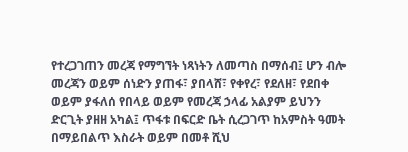የተረጋገጠን መረጃ የማግኘት ነጻነትን ለመጣስ በማሰብ፤ ሆን ብሎ መረጃን ወይም ሰነድን ያጠፋ፣ ያበላሸ፣ የቀየረ፣ የደለዘ፣ የደበቀ ወይም ያፋለሰ የበላይ ወይም የመረጃ ኃላፊ አልያም ይህንን ድርጊት ያዘዘ አካል፤ ጥፋቱ በፍርድ ቤት ሲረጋገጥ ከአምስት ዓመት በማይበልጥ እስራት ወይም በመቶ ሺህ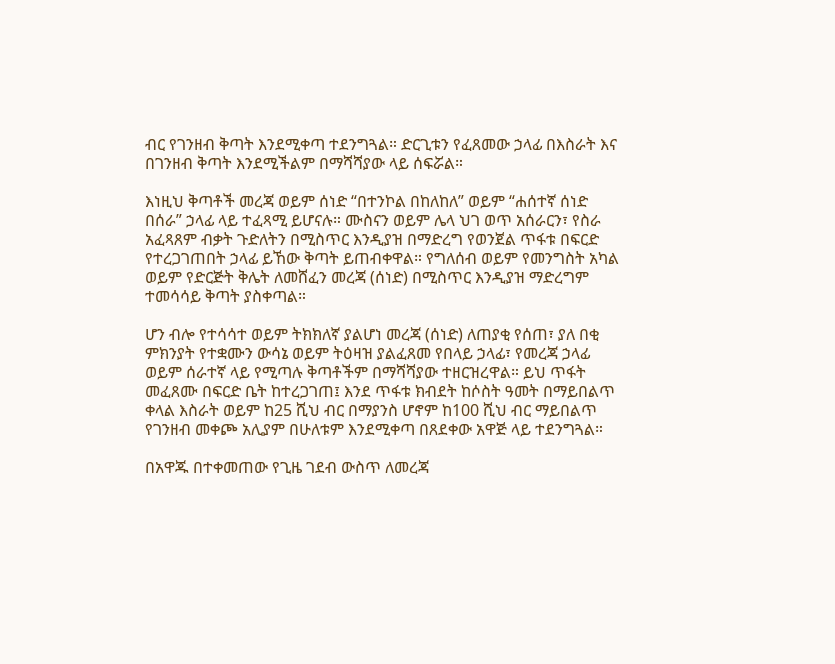ብር የገንዘብ ቅጣት እንደሚቀጣ ተደንግጓል። ድርጊቱን የፈጸመው ኃላፊ በእስራት እና በገንዘብ ቅጣት እንደሚችልም በማሻሻያው ላይ ሰፍሯል።

እነዚህ ቅጣቶች መረጃ ወይም ሰነድ “በተንኮል በከለከለ” ወይም “ሐሰተኛ ሰነድ በሰራ” ኃላፊ ላይ ተፈጻሚ ይሆናሉ። ሙስናን ወይም ሌላ ህገ ወጥ አሰራርን፣ የስራ አፈጻጸም ብቃት ጉድለትን በሚስጥር እንዲያዝ በማድረግ የወንጀል ጥፋቱ በፍርድ የተረጋገጠበት ኃላፊ ይኸው ቅጣት ይጠብቀዋል። የግለሰብ ወይም የመንግስት አካል ወይም የድርጅት ቅሌት ለመሸፈን መረጃ (ሰነድ) በሚስጥር እንዲያዝ ማድረግም ተመሳሳይ ቅጣት ያስቀጣል።

ሆን ብሎ የተሳሳተ ወይም ትክክለኛ ያልሆነ መረጃ (ሰነድ) ለጠያቂ የሰጠ፣ ያለ በቂ ምክንያት የተቋሙን ውሳኔ ወይም ትዕዛዝ ያልፈጸመ የበላይ ኃላፊ፣ የመረጃ ኃላፊ ወይም ሰራተኛ ላይ የሚጣሉ ቅጣቶችም በማሻሻያው ተዘርዝረዋል። ይህ ጥፋት መፈጸሙ በፍርድ ቤት ከተረጋገጠ፤ እንደ ጥፋቱ ክብደት ከሶስት ዓመት በማይበልጥ ቀላል እስራት ወይም ከ25 ሺህ ብር በማያንስ ሆኖም ከ100 ሺህ ብር ማይበልጥ የገንዘብ መቀጮ አሊያም በሁለቱም እንደሚቀጣ በጸደቀው አዋጅ ላይ ተደንግጓል።

በአዋጁ በተቀመጠው የጊዜ ገደብ ውስጥ ለመረጃ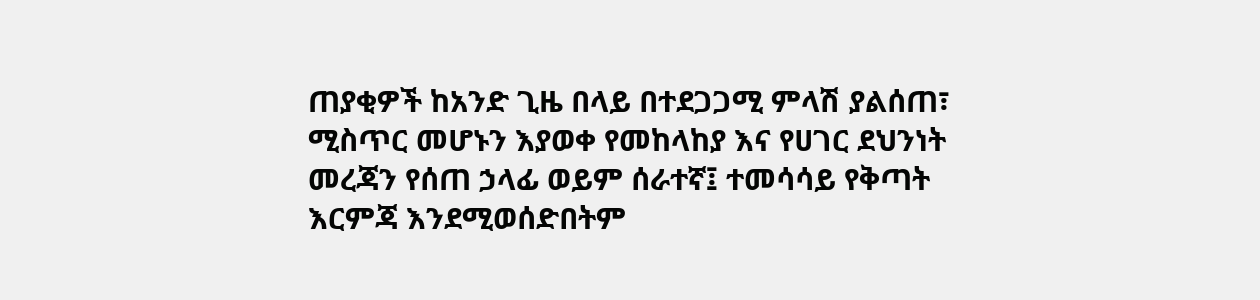ጠያቂዎች ከአንድ ጊዜ በላይ በተደጋጋሚ ምላሽ ያልሰጠ፣ ሚስጥር መሆኑን እያወቀ የመከላከያ እና የሀገር ደህንነት መረጃን የሰጠ ኃላፊ ወይም ሰራተኛ፤ ተመሳሳይ የቅጣት እርምጃ እንደሚወሰድበትም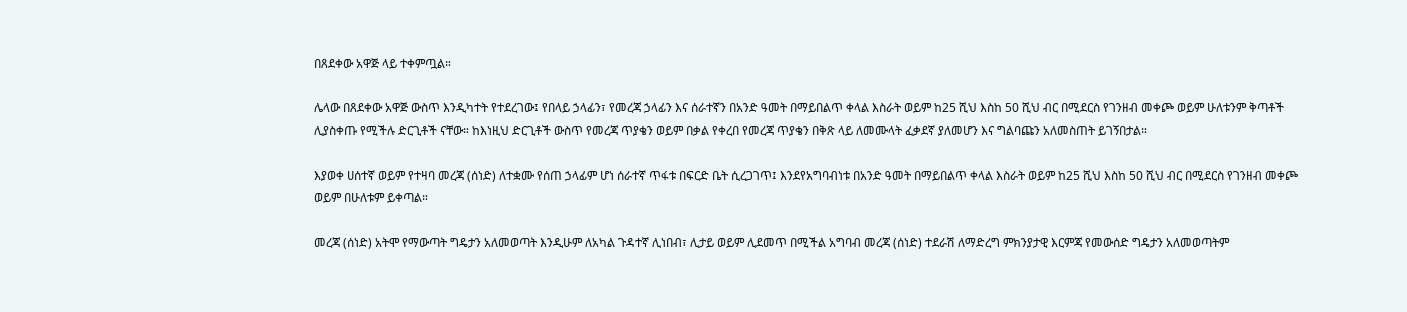በጸደቀው አዋጅ ላይ ተቀምጧል።

ሌላው በጸደቀው አዋጅ ውስጥ እንዲካተት የተደረገው፤ የበላይ ኃላፊን፣ የመረጃ ኃላፊን እና ሰራተኛን በአንድ ዓመት በማይበልጥ ቀላል እስራት ወይም ከ25 ሺህ እስከ 50 ሺህ ብር በሚደርስ የገንዘብ መቀጮ ወይም ሁለቱንም ቅጣቶች ሊያስቀጡ የሚችሉ ድርጊቶች ናቸው። ከእነዚህ ድርጊቶች ውስጥ የመረጃ ጥያቄን ወይም በቃል የቀረበ የመረጃ ጥያቄን በቅጽ ላይ ለመሙላት ፈቃደኛ ያለመሆን እና ግልባጩን አለመስጠት ይገኝበታል።

እያወቀ ሀሰተኛ ወይም የተዛባ መረጃ (ሰነድ) ለተቋሙ የሰጠ ኃላፊም ሆነ ሰራተኛ ጥፋቱ በፍርድ ቤት ሲረጋገጥ፤ እንደየአግባብነቱ በአንድ ዓመት በማይበልጥ ቀላል እስራት ወይም ከ25 ሺህ እስከ 50 ሺህ ብር በሚደርስ የገንዘብ መቀጮ ወይም በሁለቱም ይቀጣል።

መረጃ (ሰነድ) አትሞ የማውጣት ግዴታን አለመወጣት እንዲሁም ለአካል ጉዳተኛ ሊነበብ፣ ሊታይ ወይም ሊደመጥ በሚችል አግባብ መረጃ (ሰነድ) ተደራሽ ለማድረግ ምክንያታዊ እርምጃ የመውሰድ ግዴታን አለመወጣትም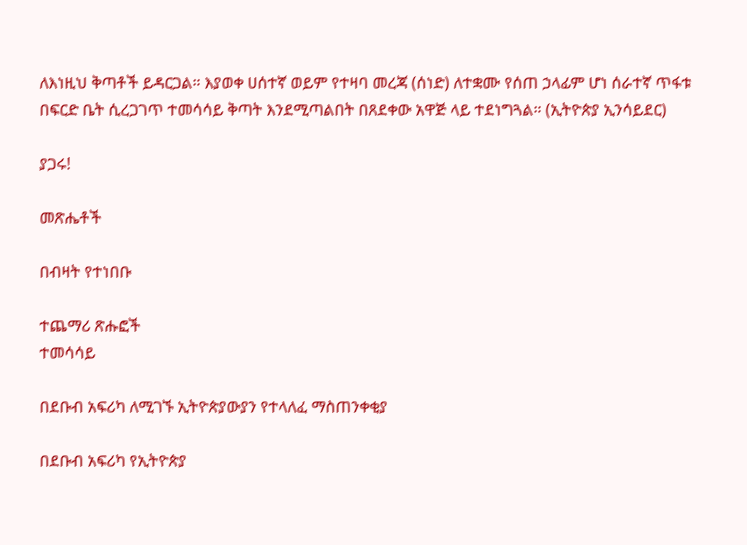ለእነዚህ ቅጣቶች ይዳርጋል። እያወቀ ሀሰተኛ ወይም የተዛባ መረጃ (ሰነድ) ለተቋሙ የሰጠ ኃላፊም ሆነ ሰራተኛ ጥፋቱ በፍርድ ቤት ሲረጋገጥ ተመሳሳይ ቅጣት እንደሚጣልበት በጸደቀው አዋጅ ላይ ተደነግጓል። (ኢትዮጵያ ኢንሳይደር)

ያጋሩ!

መጽሔቶች

በብዛት የተነበቡ

ተጨማሪ ጽሑፎች
ተመሳሳይ

በደቡብ አፍሪካ ለሚገኙ ኢትዮጵያውያን የተላለፈ ማስጠንቀቂያ

በደቡብ አፍሪካ የኢትዮጵያ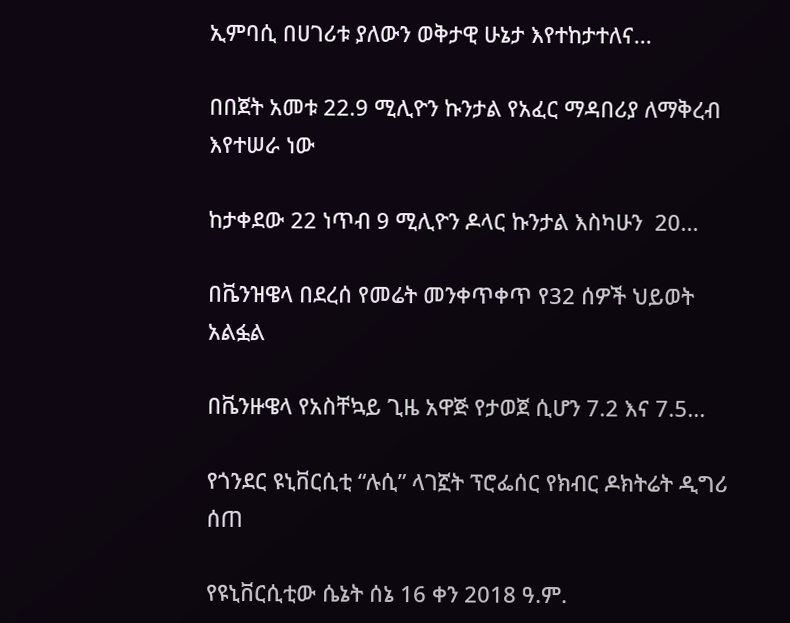ኢምባሲ በሀገሪቱ ያለውን ወቅታዊ ሁኔታ እየተከታተለና...

በበጀት አመቱ 22.9 ሚሊዮን ኩንታል የአፈር ማዳበሪያ ለማቅረብ እየተሠራ ነው

ከታቀደው 22 ነጥብ 9 ሚሊዮን ዶላር ኩንታል እስካሁን  20...

በቬንዝዌላ በደረሰ የመሬት መንቀጥቀጥ የ32 ሰዎች ህይወት አልፏል

በቬንዙዌላ የአስቸኳይ ጊዜ አዋጅ የታወጀ ሲሆን 7.2 እና 7.5...

የጎንደር ዩኒቨርሲቲ “ሉሲ” ላገኟት ፕሮፌሰር የክብር ዶክትሬት ዲግሪ ሰጠ

የዩኒቨርሲቲው ሴኔት ሰኔ 16 ቀን 2018 ዓ.ም.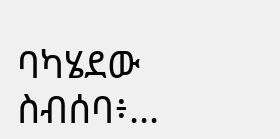ባካሄደው ስብሰባ፥...